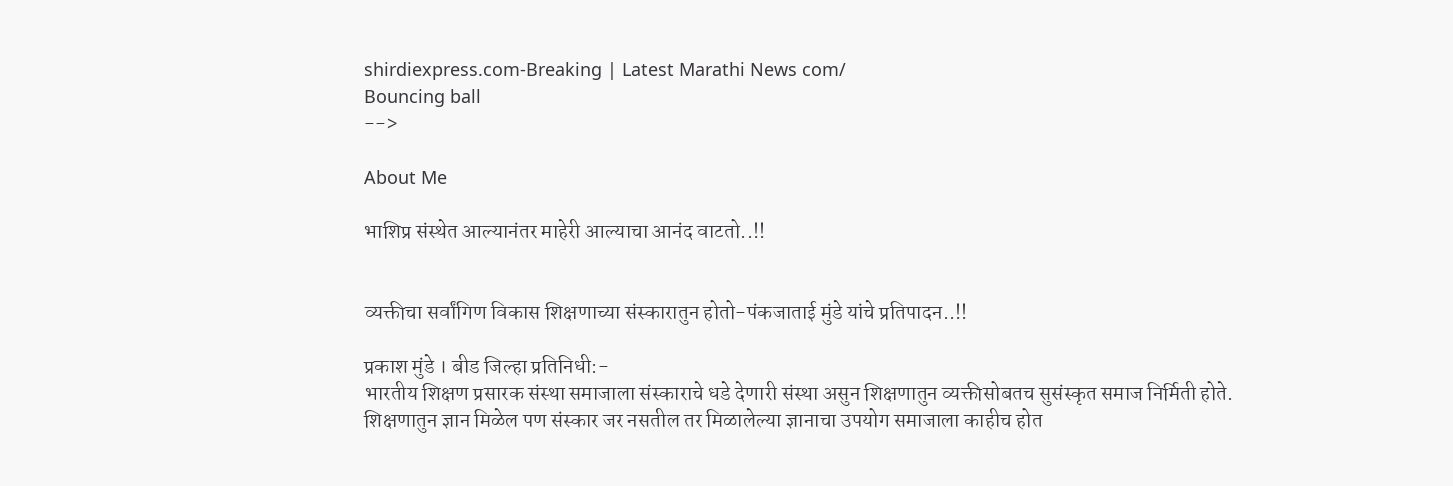shirdiexpress.com-Breaking | Latest Marathi News com/
Bouncing ball
-->

About Me

भाशिप्र संस्थेत आल्यानंतर माहेरी आल्याचा आनंद वाटतो..!!


व्यक्तीचा सर्वांगिण विकास शिक्षणाच्या संस्कारातुन होतो-पंकजाताई मुंडे यांचे प्रतिपादन..!!

प्रकाश मुंडे । बीड जिल्हा प्रतिनिधी:-
भारतीय शिक्षण प्रसारक संस्था समाजाला संस्काराचे धडे देणारी संस्था असुन शिक्षणातुन व्यक्तीसोबतच सुसंस्कृत समाज निर्मिती होते. शिक्षणातुन ज्ञान मिळेल पण संस्कार जर नसतील तर मिळालेल्या ज्ञानाचा उपयोग समाजाला काहीच होत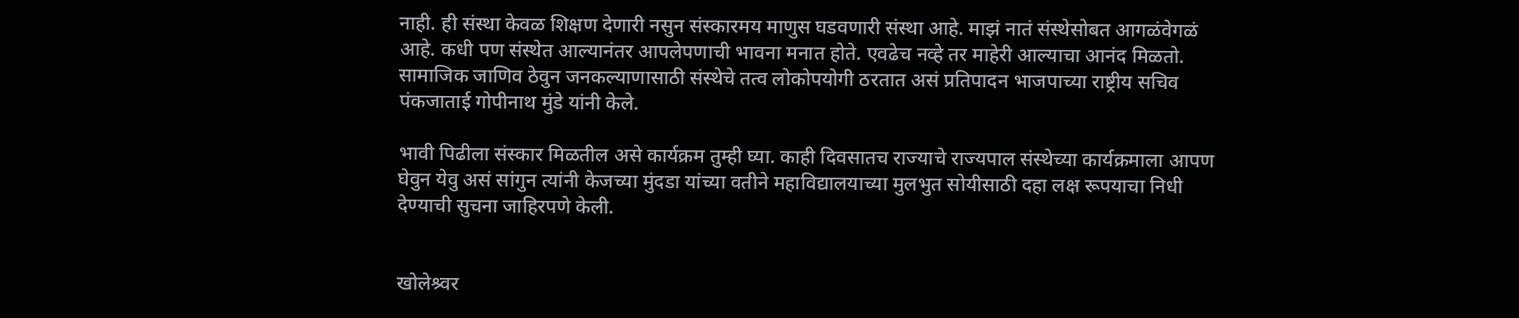नाही. ही संस्था केवळ शिक्षण देणारी नसुन संस्कारमय माणुस घडवणारी संस्था आहे. माझं नातं संस्थेसोबत आगळंवेगळं आहे. कधी पण संस्थेत आल्यानंतर आपलेपणाची भावना मनात होते. एवढेच नव्हे तर माहेरी आल्याचा आनंद मिळतो. सामाजिक जाणिव ठेवुन जनकल्याणासाठी संस्थेचे तत्व लोकोपयोगी ठरतात असं प्रतिपादन भाजपाच्या राष्ट्रीय सचिव पंकजाताई गोपीनाथ मुंडे यांनी केले.

भावी पिढीला संस्कार मिळतील असे कार्यक्रम तुम्ही घ्या. काही दिवसातच राज्याचे राज्यपाल संस्थेच्या कार्यक्रमाला आपण घेवुन येवु असं सांगुन त्यांनी केजच्या मुंदडा यांच्या वतीने महाविद्यालयाच्या मुलभुत सोयीसाठी दहा लक्ष रूपयाचा निधी देण्याची सुचना जाहिरपणे केली.


खोलेश्र्वर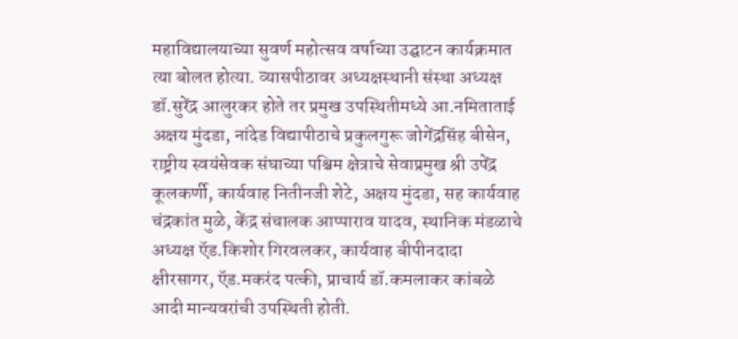महाविद्यालयाच्या सुवर्ण महोत्सव वर्षाच्या उद्घाटन कार्यक्रमात त्या बोलत होत्या. व्यासपीठावर अध्यक्षस्थानी संस्था अध्यक्ष डॉ.सुरेंद्र आलुरकर होते तर प्रमुख उपस्थितीमध्ये आ.नमिताताई अक्षय मुंदडा, नांदेड विद्यापीठाचे प्रकुलगुरू जोगेंद्रसिंह बीसेन, राष्ट्रीय स्वयंसेवक संघाच्या पश्चिम क्षेत्राचे सेवाप्रमुख श्री उपेंद्र कूलकर्णी, कार्यवाह नितीनजी शेटे, अक्षय मुंदडा, सह कार्यवाह चंद्रकांत मुळे, केंद्र संचालक आप्पाराव यादव, स्थानिक मंडळाचे अध्यक्ष ऍड.किशोर गिरवलकर, कार्यवाह बीपीनदादा क्षीरसागर, ऍड.मकरंद पत्की, प्राचार्य डॉ.कमलाकर कांबळे आदी मान्यवरांची उपस्थिती होती.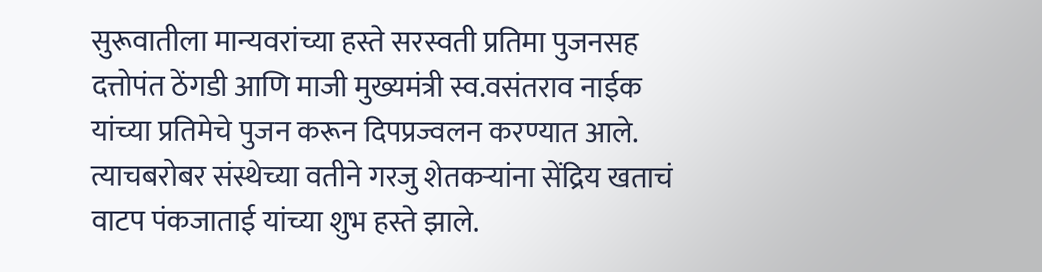सुरूवातीला मान्यवरांच्या हस्ते सरस्वती प्रतिमा पुजनसह दत्तोपंत ठेंगडी आणि माजी मुख्यमंत्री स्व.वसंतराव नाईक यांच्या प्रतिमेचे पुजन करून दिपप्रज्वलन करण्यात आले. त्याचबरोबर संस्थेच्या वतीने गरजु शेतकऱ्यांना सेंद्रिय खताचं वाटप पंकजाताई यांच्या शुभ हस्ते झाले.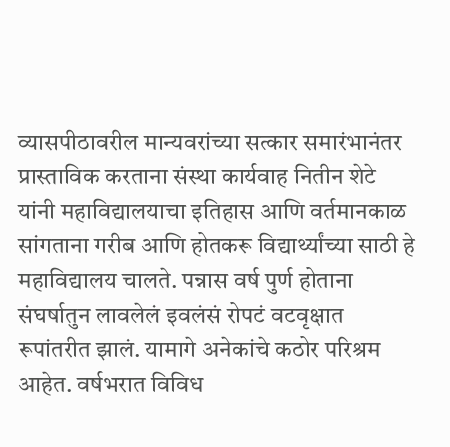व्यासपीठावरील मान्यवरांच्या सत्कार समारंभानंतर प्रास्ताविक करताना संस्था कार्यवाह नितीन शेटे यांनी महाविद्यालयाचा इतिहास आणि वर्तमानकाळ सांगताना गरीब आणि होतकरू विद्यार्थ्यांच्या साठी हे महाविद्यालय चालते. पन्नास वर्ष पुर्ण होताना संघर्षातुन लावलेलं इवलंसं रोपटं वटवृक्षात रूपांतरीत झालं. यामागे अनेकांचे कठोर परिश्रम आहेत. वर्षभरात विविध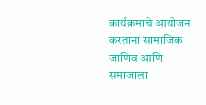कार्यक्रमाचे आयोजन करताना सामाजिक जाणिव आणि समाजाला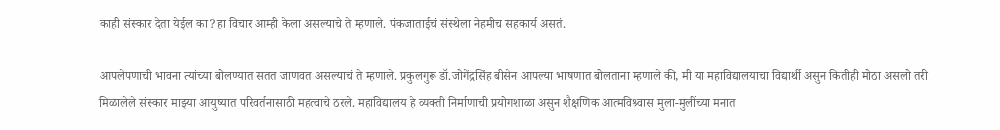काही संस्कार देता येईल का?हा विचार आम्ही केला असल्याचे ते म्हणाले. पंकजाताईचं संस्थेला नेहमीच सहकार्य असतं.

आपलेपणाची भावना त्यांच्या बोलण्यात सतत जाणवत असल्याचं ते म्हणाले. प्रकुलगुरू डॉ.जोगेंद्रसिंह बीसेन आपल्या भाषणात बोलताना म्हणाले की, मी या महाविद्यालयाचा विद्यार्थी असुन कितीही मोठा असलो तरी मिळालेले संस्कार माझ्या आयुष्यात परिवर्तनासाठी महत्वाचे ठरले. महाविद्यालय हे व्यक्ती निर्माणाची प्रयोगशाळा असुन शैक्षणिक आत्मविश्र्वास मुला-मुलींच्या मनात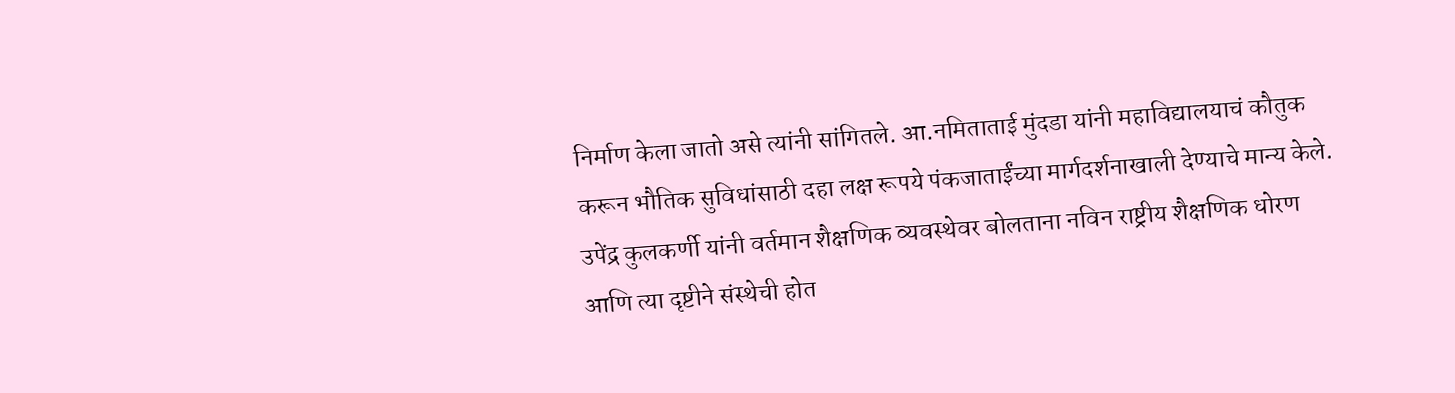निर्माण केला जातो असे त्यांनी सांगितले. आ.नमिताताई मुंदडा यांनी महाविद्यालयाचं कौतुक करून भौतिक सुविधांसाठी दहा लक्ष रूपये पंकजाताईंच्या मार्गदर्शनाखाली देण्याचे मान्य केले. उपेंद्र कुलकर्णी यांनी वर्तमान शैक्षणिक व्यवस्थेवर बोलताना नविन राष्ट्रीय शैक्षणिक धोरण आणि त्या दृष्टीने संस्थेची होत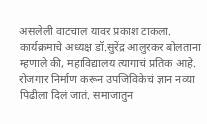असलेली वाटचाल यावर प्रकाश टाकला. कार्यक्रमाचे अध्यक्ष डॉ.सुरेंद्र आलुरकर बोलताना म्हणाले की, महाविद्यालय त्यागाचं प्रतिक आहे. रोजगार निर्माण करून उपजिविकेचं ज्ञान नव्या पिढीला दिलं जातं. समाजातुन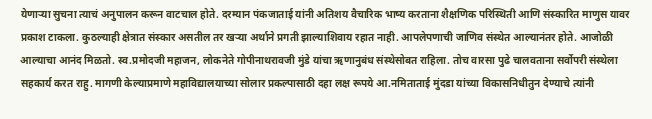येणाऱ्या सुचना त्याचं अनुपालन करून वाटचाल होते. दरम्यान पंकजाताई यांनी अतिशय वैचारिक भाष्य करताना शैक्षणिक परिस्थिती आणि संस्कारित माणुस यावर प्रकाश टाकला. कुठल्याही क्षेत्रात संस्कार असतील तर खऱ्या अर्थाने प्रगती झाल्याशिवाय रहात नाही. आपलेपणाची जाणिव संस्थेत आल्यानंतर होते. आजोळी आल्याचा आनंद मिळतो. स्व.प्रमोदजी महाजन, लोकनेते गोपीनाथरावजी मुंडे यांचा ऋणानुबंध संस्थेसोबत राहिला. तोच वारसा पुढे चालवताना सर्वोपरी संस्थेला सहकार्य करत राहु. मागणी केल्याप्रमाणे महाविद्यालयाच्या सोलार प्रकल्पासाठी दहा लक्ष रूपये आ.नमिताताई मुंदडा यांच्या विकासनिधीतुन देण्याचे त्यांनी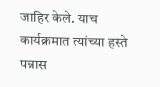जाहिर केले. याच कार्यक्रमात त्यांच्या हस्ते पन्नास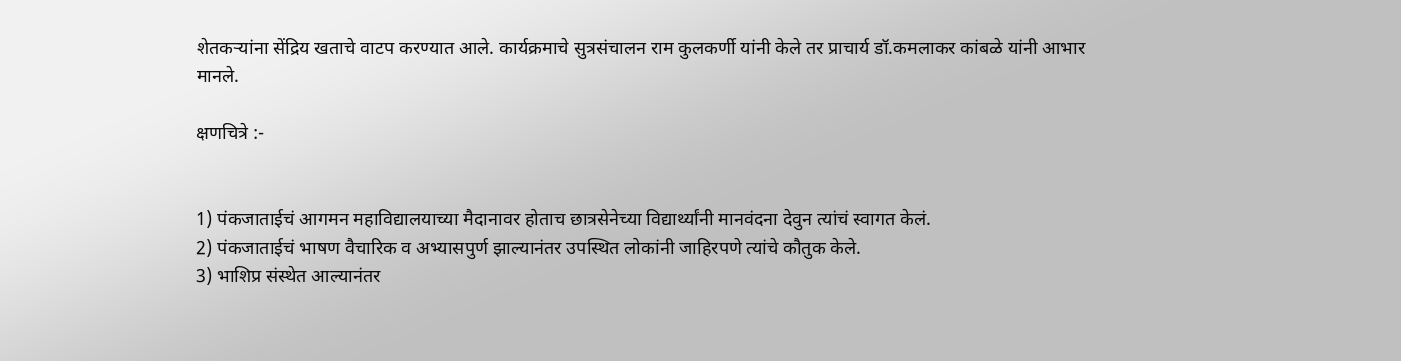शेतकऱ्यांना सेंद्रिय खताचे वाटप करण्यात आले. कार्यक्रमाचे सुत्रसंचालन राम कुलकर्णी यांनी केले तर प्राचार्य डॉ.कमलाकर कांबळे यांनी आभार मानले.

क्षणचित्रे :-


1) पंकजाताईचं आगमन महाविद्यालयाच्या मैदानावर होताच छात्रसेनेच्या विद्यार्थ्यांनी मानवंदना देवुन त्यांचं स्वागत केलं.
2) पंकजाताईचं भाषण वैचारिक व अभ्यासपुर्ण झाल्यानंतर उपस्थित लोकांनी जाहिरपणे त्यांचे कौतुक केले.
3) भाशिप्र संस्थेत आल्यानंतर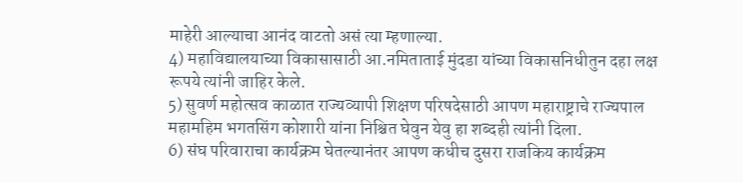माहेरी आल्याचा आनंद वाटतो असं त्या म्हणाल्या.
4) महाविद्यालयाच्या विकासासाठी आ.नमिताताई मुंदडा यांच्या विकासनिधीतुन दहा लक्ष रूपये त्यांनी जाहिर केले.
5) सुवर्ण महोत्सव काळात राज्यव्यापी शिक्षण परिषदेसाठी आपण महाराष्ट्राचे राज्यपाल महामहिम भगतसिंग कोशारी यांना निश्चित घेवुन येवु हा शब्दही त्यांनी दिला.
6) संघ परिवाराचा कार्यक्रम घेतल्यानंतर आपण कधीच दुसरा राजकिय कार्यक्रम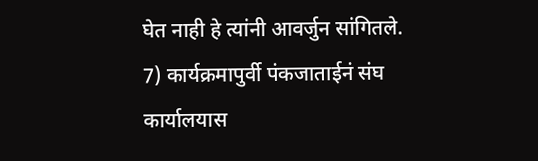घेत नाही हे त्यांनी आवर्जुन सांगितले.
7) कार्यक्रमापुर्वी पंकजाताईनं संघ कार्यालयास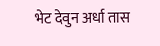भेट देवुन अर्धा तास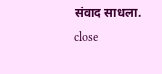संवाद साधला.
close